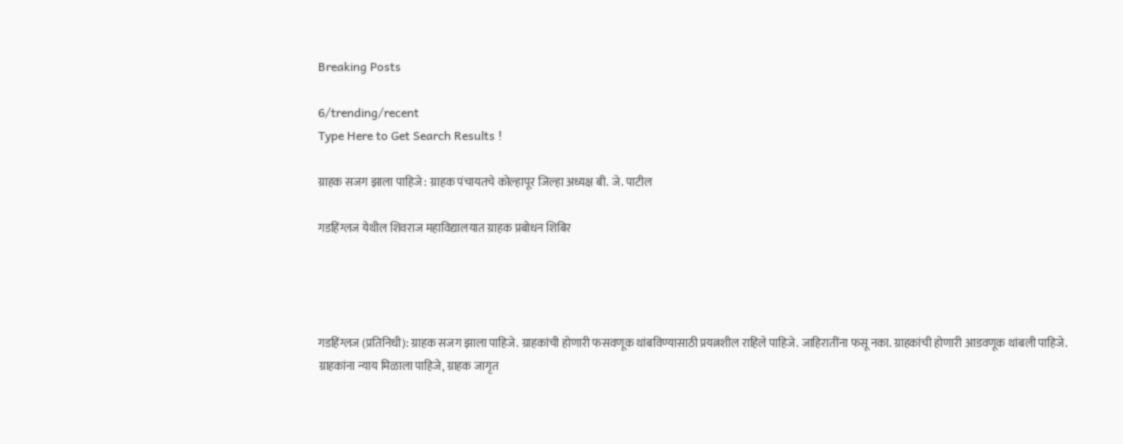Breaking Posts

6/trending/recent
Type Here to Get Search Results !

ग्राहक सजग झाला पाहिजे : ग्राहक पंचायतचे कोल्हापूर जिल्हा अध्यक्ष बी. जे. पाटील

गडहिंग्लज येथील शिवराज महाविद्यालयात ग्राहक प्रबोधन शिबिर




गडहिंग्लज (प्रतिनिधी): ग्राहक सजग झाला पाहिजे. ग्राहकांची होणारी फसवणूक थांबविण्यासाठी प्रयत्नशील राहिले पाहिजे. जाहिरातींना फसू नका. ग्राहकांची होणारी आडवणूक थांबली पाहिजे. ग्राहकांना न्याय मिळाला पाहिजे, ग्राहक जागृत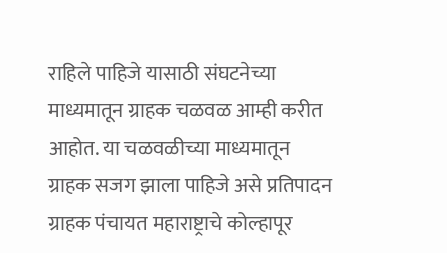राहिले पाहिजे यासाठी संघटनेच्या माध्यमातून ग्राहक चळवळ आम्ही करीत आहोत. या चळवळीच्या माध्यमातून ग्राहक सजग झाला पाहिजे असे प्रतिपादन ग्राहक पंचायत महाराष्ट्राचे कोल्हापूर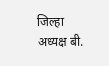जिल्हा अध्यक्ष बी.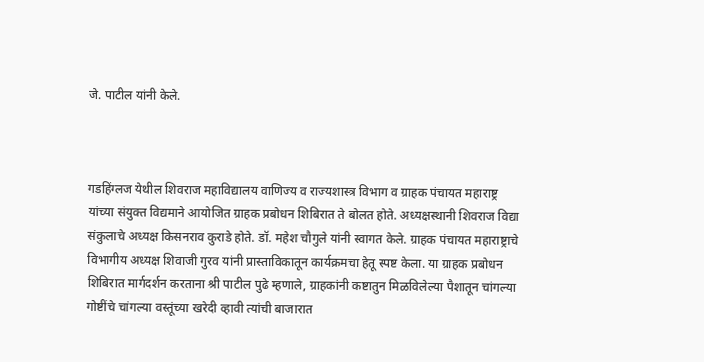जे. पाटील यांनी केले.



गडहिंग्लज येथील शिवराज महाविद्यालय वाणिज्य व राज्यशास्त्र विभाग व ग्राहक पंचायत महाराष्ट्र यांच्या संयुक्त विद्यमाने आयोजित ग्राहक प्रबोधन शिबिरात ते बोलत होते. अध्यक्षस्थानी शिवराज विद्या संकुलाचे अध्यक्ष किसनराव कुराडे होते. डॉ. महेश चौगुले यांनी स्वागत केले. ग्राहक पंचायत महाराष्ट्राचे विभागीय अध्यक्ष शिवाजी गुरव यांनी प्रास्ताविकातून कार्यक्रमचा हेतू स्पष्ट केला. या ग्राहक प्रबोधन शिबिरात मार्गदर्शन करताना श्री पाटील पुढे म्हणाले, ग्राहकांनी कष्टातुन मिळविलेल्या पैशातून चांगल्या गोष्टींचे चांगल्या वस्तूंच्या खरेदी व्हावी त्यांची बाजारात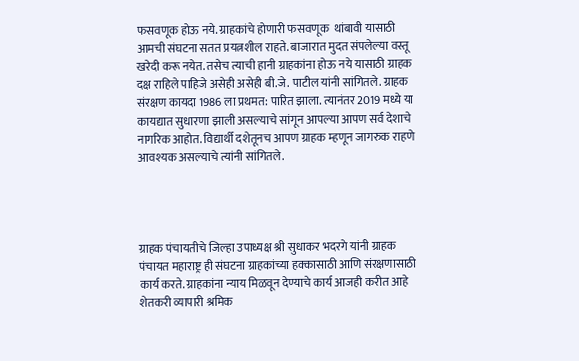फसवणूक होऊ नये. ग्राहकांचे होणारी फसवणूक  थांबावी यासाठी आमची संघटना सतत प्रयत्नशील राहते. बाजारात मुदत संपलेल्या वस्तू खरेदी करू नयेत. तसेच त्याची हानी ग्राहकांना होऊ नये यासाठी ग्राहक दक्ष राहिले पाहिजे असेही असेही बी.जे. पाटील यांनी सांगितले. ग्राहक संरक्षण कायदा 1986 ला प्रथमत: पारित झाला. त्यानंतर 2019 मध्ये या कायद्यात सुधारणा झाली असल्याचे सांगून आपल्या आपण सर्व देशाचे नागरिक आहोत. विद्यार्थी दशेतूनच आपण ग्राहक म्हणून जागरुक राहणे आवश्यक असल्याचे त्यांनी सांगितले.




ग्राहक पंचायतीचे जिल्हा उपाध्यक्ष श्री सुधाकर भदरगे यांनी ग्राहक पंचायत महाराष्ट्र ही संघटना ग्राहकांच्या हक्कासाठी आणि संरक्षणासाठी कार्य करते. ग्राहकांना न्याय मिळवून देण्याचे कार्य आजही करीत आहे शेतकरी व्यापारी श्रमिक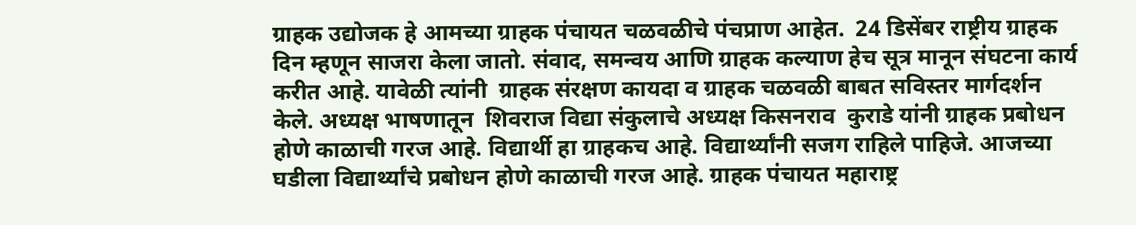ग्राहक उद्योजक हे आमच्या ग्राहक पंचायत चळवळीचे पंचप्राण आहेत.  24 डिसेंबर राष्ट्रीय ग्राहक दिन म्हणून साजरा केला जातो. संवाद, समन्वय आणि ग्राहक कल्याण हेच सूत्र मानून संघटना कार्य करीत आहे. यावेळी त्यांनी  ग्राहक संरक्षण कायदा व ग्राहक चळवळी बाबत सविस्तर मार्गदर्शन केले. अध्यक्ष भाषणातून  शिवराज विद्या संकुलाचे अध्यक्ष किसनराव  कुराडे यांनी ग्राहक प्रबोधन होणे काळाची गरज आहे. विद्यार्थी हा ग्राहकच आहे. विद्यार्थ्यांनी सजग राहिले पाहिजे. आजच्या घडीला विद्यार्थ्यांचे प्रबोधन होणे काळाची गरज आहे. ग्राहक पंचायत महाराष्ट्र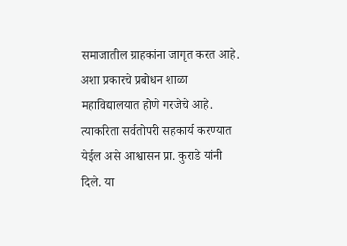समाजातील ग्राहकांना जागृत करत आहे. अशा प्रकारचे प्रबोधन शाळा महाविद्यालयात होणे गरजेचे आहे. त्याकरिता सर्वतोपरी सहकार्य करण्यात येईल असे आश्वासन प्रा. कुराडे यांनी दिले. या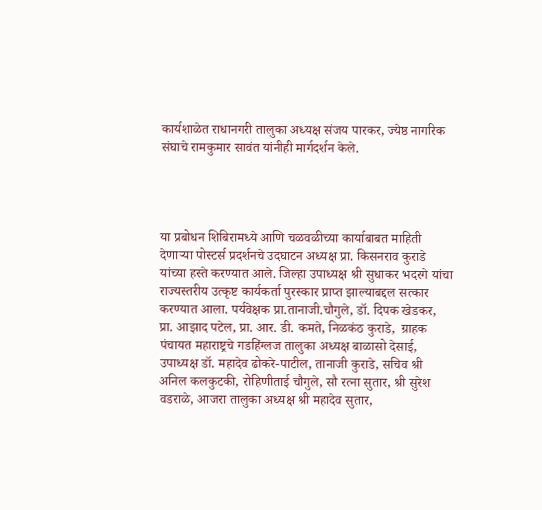कार्यशाळेत राधानगरी तालुका अध्यक्ष संजय पारकर, ज्येष्ठ नागरिक संघाचे रामकुमार सावंत यांनीही मार्गदर्शन केले.




या प्रबोधन शिबिरामध्ये आणि चळवळीच्या कार्याबाबत माहिती देणाऱ्या पोस्टर्स प्रदर्शनचे उदघाटन अध्यक्ष प्रा. किसनराव कुराडे यांच्या हस्ते करण्यात आले. जिल्हा उपाध्यक्ष श्री सुधाकर भदरगे यांचा राज्यस्तरीय उत्कृष्ट कार्यकर्ता पुरस्कार प्राप्त झाल्याबद्दल सत्कार करण्यात आला. पर्यवेक्षक प्रा.तानाजी.चौगुले, डॉ. दिपक खेडकर, प्रा. आझाद पटेल, प्रा. आर. डी. कमते, निळकंठ कुराडे,  ग्राहक पंचायत महाराष्ट्रचे गडहिंग्लज तालुका अध्यक्ष बाळासो देसाई, उपाध्यक्ष डॉ. महादेव ढोकरे-पाटील, तानाजी कुराडे, सचिव श्री अनिल कलकुटकी, रोहिणीताई चौगुले, सौ रत्ना सुतार, श्री सुरेश वडराळे, आजरा तालुका अध्यक्ष श्री महादेव सुतार,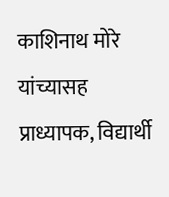काशिनाथ मोरे यांच्यासह प्राध्यापक, विद्यार्थी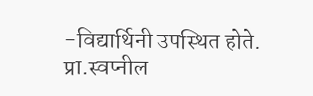-विद्यार्थिनी उपस्थित होते. प्रा.स्वप्नील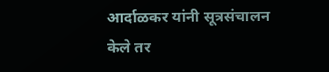आर्दाळकर यांनी सूत्रसंचालन केले तर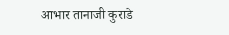आभार तानाजी कुराडे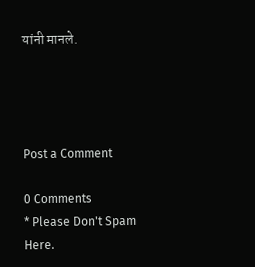यांनी मानले.




Post a Comment

0 Comments
* Please Don't Spam Here.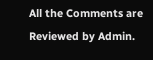All the Comments are Reviewed by Admin.